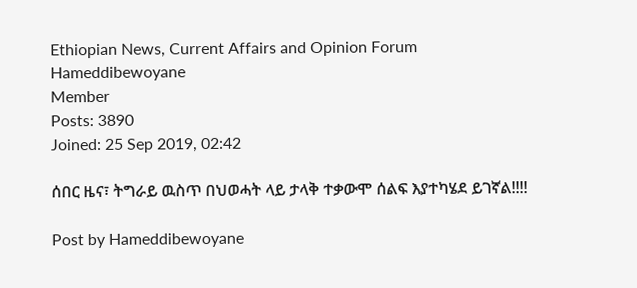Ethiopian News, Current Affairs and Opinion Forum
Hameddibewoyane
Member
Posts: 3890
Joined: 25 Sep 2019, 02:42

ሰበር ዜና፣ ትግራይ ዉስጥ በህወሓት ላይ ታላቅ ተቃውሞ ሰልፍ እያተካሄደ ይገኛል!!!!

Post by Hameddibewoyane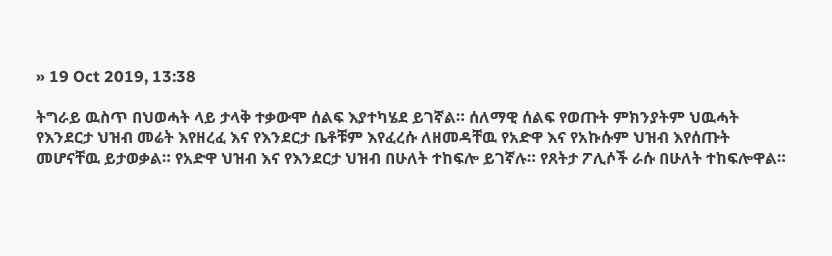» 19 Oct 2019, 13:38

ትግራይ ዉስጥ በህወሓት ላይ ታላቅ ተቃውሞ ሰልፍ እያተካሄደ ይገኛል። ሰለማዊ ሰልፍ የወጡት ምክንያትም ህዉሓት የእንደርታ ህዝብ መሬት እየዘረፈ እና የእንደርታ ቤቶቹም እየፈረሱ ለዘመዳቸዉ የአድዋ እና የአኩሱም ህዝብ እየሰጡት መሆናቸዉ ይታወቃል። የአድዋ ህዝብ እና የእንደርታ ህዝብ በሁለት ተከፍሎ ይገኛሉ። የጸትታ ፖሊሶች ራሱ በሁለት ተከፍሎዋል።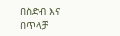በስድብ እና በጥላቻ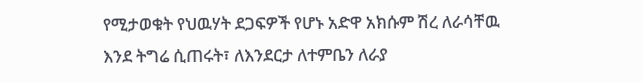የሚታወቁት የህዉሃት ደጋፍዎች የሆኑ አድዋ አክሱም ሽረ ለራሳቸዉ እንደ ትግሬ ሲጠሩት፣ ለእንደርታ ለተምቤን ለራያ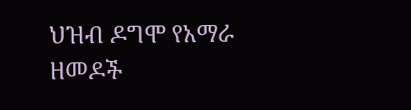ህዝብ ዶግሞ የአማራ ዘመዶች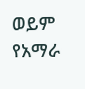ወይም የአማራ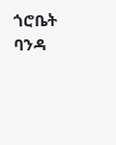ጎሮቤት ባንዳ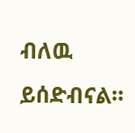ብለዉ ይሰድብናል።